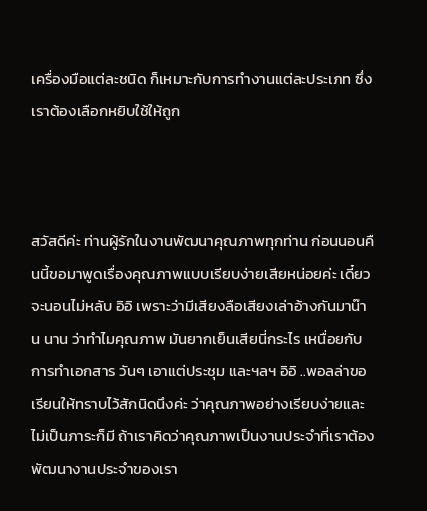เครื่องมือแต่ละชนิด ก็เหมาะกับการทำงานแต่ละประเภท ซึ่งเราต้องเลือกหยิบใช้ให้ถูก



สวัสดีค่ะ ท่านผู้รักในงานพัฒนาคุณภาพทุกท่าน ก่อนนอนคืนนี้ขอมาพูดเรื่องคุณภาพแบบเรียบง่ายเสียหน่อยค่ะ เดี๋ยวจะนอนไม่หลับ อิอิ เพราะว่ามีเสียงลือเสียงเล่าอ้างกันมาน๊าน นาน ว่าทำไมคุณภาพ มันยากเย็นเสียนี่กระไร เหนื่อยกับการทำเอกสาร วันๆ เอาแต่ประชุม และฯลฯ อิอิ ..พอลล่าขอเรียนให้ทราบไว้สักนิดนึงค่ะ ว่าคุณภาพอย่างเรียบง่ายและไม่เป็นภาระก็มี ถ้าเราคิดว่าคุณภาพเป็นงานประจำที่เราต้องพัฒนางานประจำของเรา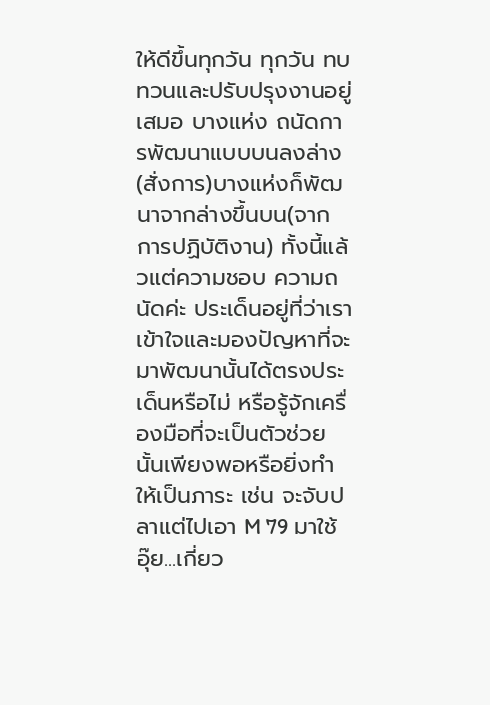ให้ดีขึ้นทุกวัน ทุกวัน ทบทวนและปรับปรุงงานอยู่เสมอ บางแห่ง ถนัดการพัฒนาแบบบนลงล่าง(สั่งการ)บางแห่งก็พัฒนาจากล่างขึ้นบน(จากการปฏิบัติงาน) ทั้งนี้แล้วแต่ความชอบ ความถนัดค่ะ ประเด็นอยู่ที่ว่าเราเข้าใจและมองปัญหาที่จะมาพัฒนานั้นได้ตรงประเด็นหรือไม่ หรือรู้จักเครื่องมือที่จะเป็นตัวช่วยนั้นเพียงพอหรือยิ่งทำให้เป็นภาระ เช่น จะจับปลาแต่ไปเอา M 79 มาใช้ อุ๊ย...เกี่ยว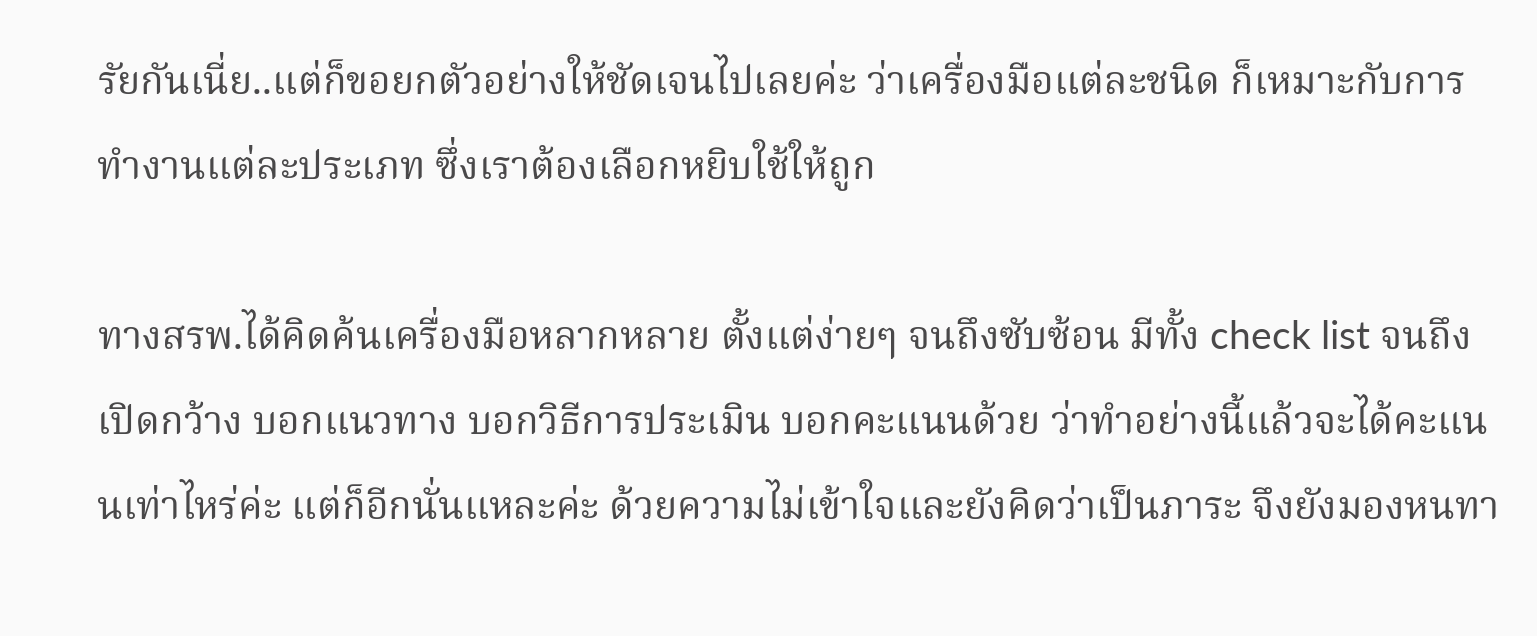รัยกันเนี่ย..แต่ก็ขอยกตัวอย่างให้ชัดเจนไปเลยค่ะ ว่าเครื่องมือแต่ละชนิด ก็เหมาะกับการทำงานแต่ละประเภท ซึ่งเราต้องเลือกหยิบใช้ให้ถูก

ทางสรพ.ได้คิดค้นเครื่องมือหลากหลาย ตั้งแต่ง่ายๆ จนถึงซับซ้อน มีทั้ง check list จนถึงเปิดกว้าง บอกแนวทาง บอกวิธีการประเมิน บอกคะแนนด้วย ว่าทำอย่างนี้แล้วจะได้คะแนนเท่าไหร่ค่ะ แต่ก็อีกนั่นแหละค่ะ ด้วยความไม่เข้าใจและยังคิดว่าเป็นภาระ จึงยังมองหนทา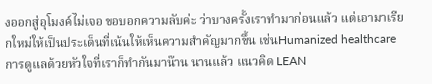งออกสู่อุโมงค์ไม่เจอ ขอบอกความลับค่ะ ว่าบางครั้งเราทำมาก่อนแล้ว แต่เอามาเรียกใหม่ให้เป็นประเด็นที่เน้นให้เห็นความสำคัญมากขึ้น เช่นHumanized healthcare การดูแลด้วยหัวใจที่เราก็ทำกันมาน๊าน นานแล้ว แนวคิด LEAN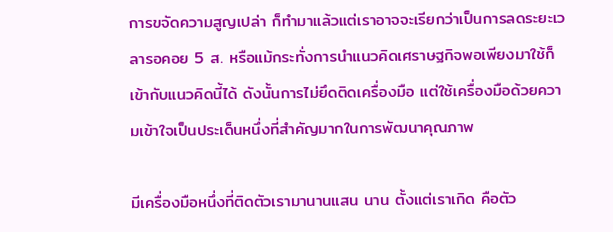การขจัดความสูญเปล่า ก็ทำมาแล้วแต่เราอาจจะเรียกว่าเป็นการลดระยะเวลารอคอย 5 ส. หรือแม้กระทั่งการนำแนวคิดเศราษฐกิจพอเพียงมาใช้ก็เข้ากับแนวคิดนี้ได้ ดังนั้นการไม่ยึดติดเครื่องมือ แต่ใช้เครื่องมือด้วยความเข้าใจเป็นประเด็นหนึ่งที่สำคัญมากในการพัฒนาคุณภาพ

มีเครื่องมือหนึ่งที่ติดตัวเรามานานแสน นาน ตั้งแต่เราเกิด คือตัว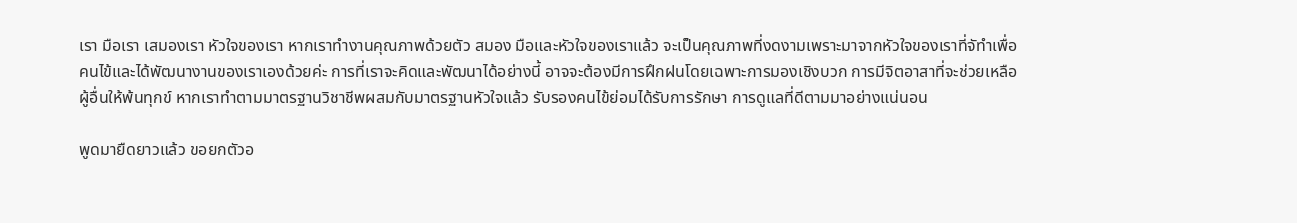เรา มือเรา เสมองเรา หัวใจของเรา หากเราทำงานคุณภาพด้วยตัว สมอง มือและหัวใจของเราแล้ว จะเป็นคุณภาพที่งดงามเพราะมาจากหัวใจของเราที่จัทำเพื่อคนไข้และได้พัฒนางานของเราเองด้วยค่ะ การที่เราจะคิดและพัฒนาได้อย่างนี้ อาจจะต้องมีการฝึกฝนโดยเฉพาะการมองเชิงบวก การมีจิตอาสาที่จะช่วยเหลือผู้อื่นให้พ้นทุกข์ หากเราทำตามมาตรฐานวิชาชีพผสมกับมาตรฐานหัวใจแล้ว รับรองคนไข้ย่อมได้รับการรักษา การดูแลที่ดีตามมาอย่างแน่นอน

พูดมายืดยาวแล้ว ขอยกตัวอ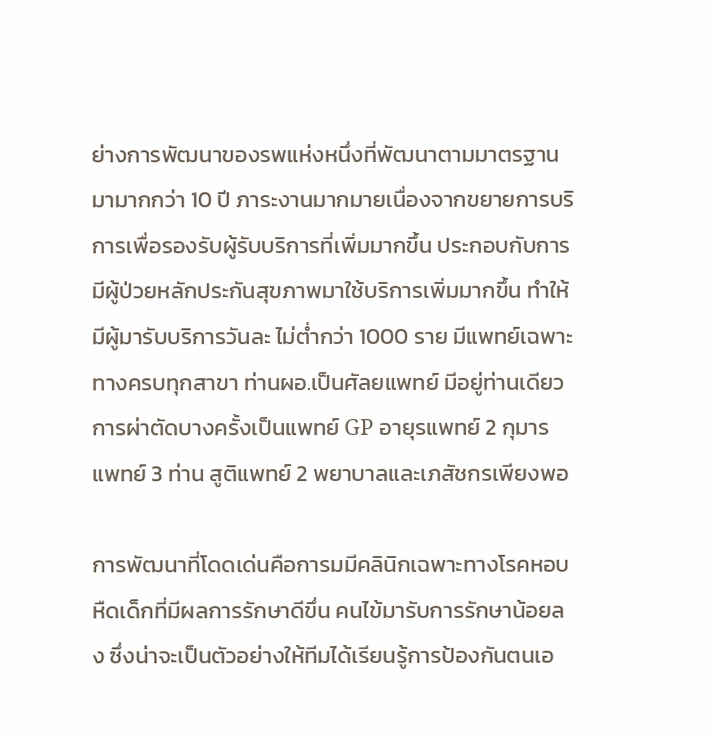ย่างการพัฒนาของรพแห่งหนึ่งที่พัฒนาตามมาตรฐานมามากกว่า 10 ปี ภาระงานมากมายเนื่องจากขยายการบริการเพื่อรองรับผู้รับบริการที่เพิ่มมากขึ้น ประกอบกับการมีผู้ป่วยหลักประกันสุขภาพมาใช้บริการเพิ่มมากขึ้น ทำให้มีผู้มารับบริการวันละ ไม่ต่ำกว่า 1000 ราย มีแพทย์เฉพาะทางครบทุกสาขา ท่านผอ.เป็นศัลยแพทย์ มีอยู่ท่านเดียว การผ่าตัดบางครั้งเป็นแพทย์ GP อายุรแพทย์ 2 กุมารแพทย์ 3 ท่าน สูติแพทย์ 2 พยาบาลและเภสัชกรเพียงพอ

การพัฒนาที่โดดเด่นคือการมมีคลินิกเฉพาะทางโรคหอบหืดเด็กที่มีผลการรักษาดีขึ่น คนไข้มารับการรักษาน้อยลง ซึ่งน่าจะเป็นตัวอย่างให้ทีมได้เรียนรู้การป้องกันตนเอ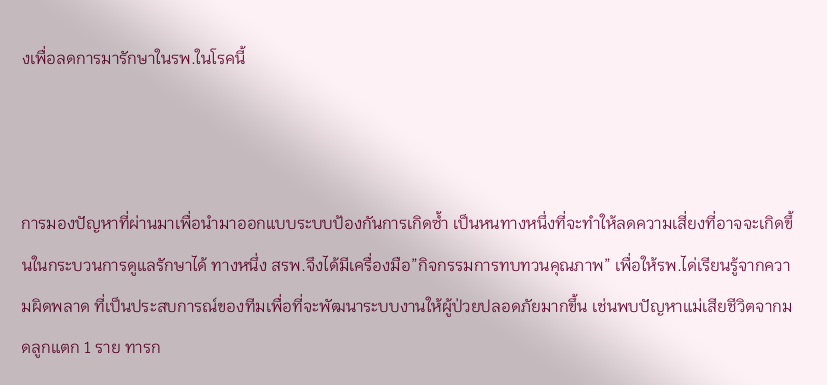งเพื่อลดการมารักษาในรพ.ในโรคนี้



การมองปัญหาที่ผ่านมาเพื่อนำมาออกแบบระบบป้องกันการเกิดซ้ำ เป็นหนทางหนึ่งที่จะทำให้ลดความเสี่ยงที่อาจจะเกิดขึ้นในกระบวนการดูแลรักษาได้ ทางหนึ่ง สรพ.จึงได้มีเครื่องมือ”กิจกรรมการทบทวนคุณภาพ” เพื่อให้รพ.ได่เรียนรู้จากความผิดพลาด ที่เป็นประสบการณ์ของทีมเพื่อที่จะพัฒนาระบบงานให้ผู้ป่วยปลอดภัยมากขึ้น เช่นพบปัญหาแม่เสียชีวิตจากมดลูกแตก 1 ราย ทารก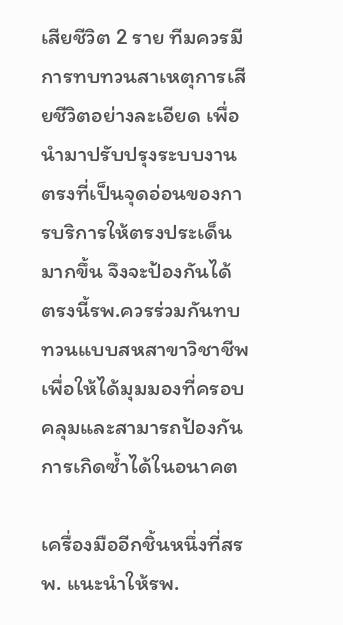เสียชีวิต 2 ราย ทีมควรมีการทบทวนสาเหตุการเสียชีวิตอย่างละเอียด เพื่อนำมาปรับปรุงระบบงานตรงที่เป็นจุดอ่อนของการบริการให้ตรงประเด็นมากขึ้น จึงจะป้องกันได้ ตรงนี้รพ.ควรร่วมกันทบทวนแบบสหสาขาวิชาชีพเพื่อให้ได้มุมมองที่ครอบคลุมและสามารถป้องกันการเกิดซ้ำได้ในอนาคต

เครื่องมืออีกชิ้นหนึ่งที่สรพ. แนะนำให้รพ.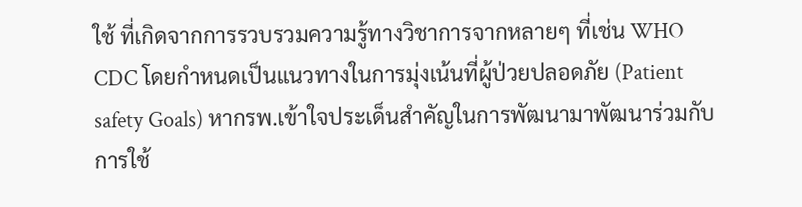ใช้ ที่เกิดจากการรวบรวมความรู้ทางวิชาการจากหลายๆ ที่เช่น WHO CDC โดยกำหนดเป็นแนวทางในการมุ่งเน้นที่ผู้ป่วยปลอดภัย (Patient safety Goals) หากรพ.เข้าใจประเด็นสำคัญในการพัฒนามาพัฒนาร่วมกับการใช้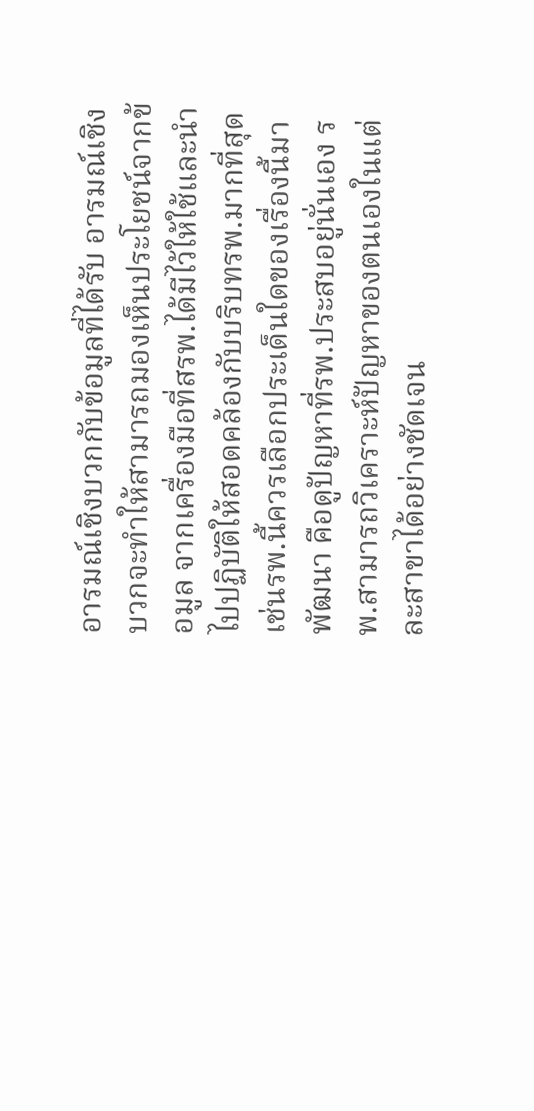อารมณ์เชิงบวกกับข้อมูลที่ได้รับ อารมณ์เชิงบวกจะทำให้สามารถมองเห็นประโยชน์จากข้อมูล จากเครื่องมือที่สรพ.ได้มีไว้ให้ใช้และนำไปปฏิบัติให้สอดคล้องกับบริบทรพ.มากที่สุด เช่นรพ.นี้ควรเลือกประเด็นใดของเรื่องนี้มาพัฒนา คือดูปัญหาที่รพ.ประสบอยู่นั่นเอง รพ.สามารถวิเคราะห์ปัญหาของตนเองในแต่ละสาขาได้อย่างชัดเจน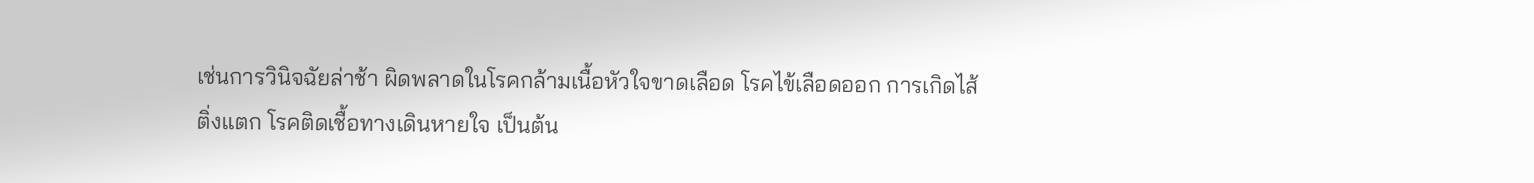เช่นการวินิจฉัยล่าช้า ผิดพลาดในโรคกล้ามเนื้อหัวใจขาดเลือด โรคไข้เลือดออก การเกิดไส้ติ่งแตก โรคติดเชื้อทางเดินหายใจ เป็นต้น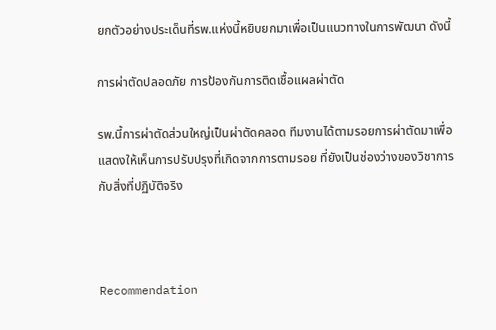ยกตัวอย่างประเด็นที่รพ.แห่งนี้หยิบยกมาเพื่อเป็นแนวทางในการพัฒนา ดังนี้

การผ่าตัดปลอดภัย การป้องกันการติดเชื้อแผลผ่าตัด

รพ.นี้การผ่าตัดส่วนใหญ่เป็นผ่าตัดคลอด ทีมงานได้ตามรอยการผ่าตัดมาเพื่อแสดงให้เห็นการปรับปรุงที่เกิดจากการตามรอย ที่ยังเป็นช่องว่างของวิชาการกับสิ่งที่ปฏิบัติจริง



Recommendation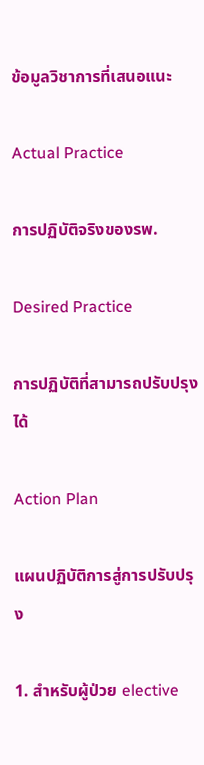ข้อมูลวิชาการที่เสนอแนะ

Actual Practice

การปฏิบัติจริงของรพ.

Desired Practice

การปฏิบัติที่สามารถปรับปรุงได้

Action Plan

แผนปฏิบัติการสู่การปรับปรุง

1. สำหรับผู้ป่วย elective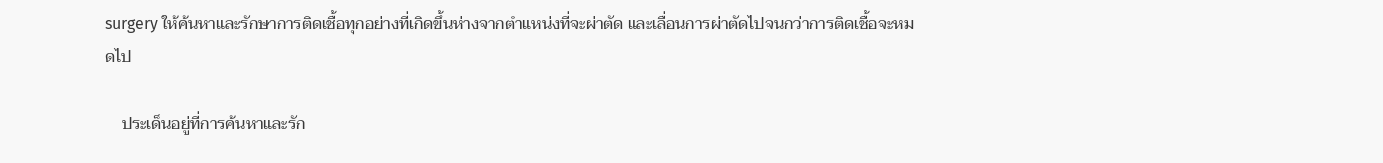surgery ให้ค้นหาและรักษาการติดเชื้อทุกอย่างที่เกิดขึ้นห่างจากตำแหน่งที่จะผ่าตัด และเลื่อนการผ่าตัดไปจนกว่าการติดเชื้อจะหมดไป

    ประเด็นอยู่ที่การค้นหาและรัก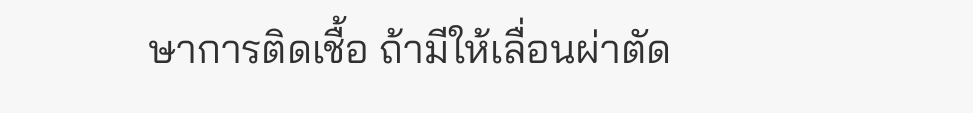ษาการติดเชื้อ ถ้ามีให้เลื่อนผ่าตัด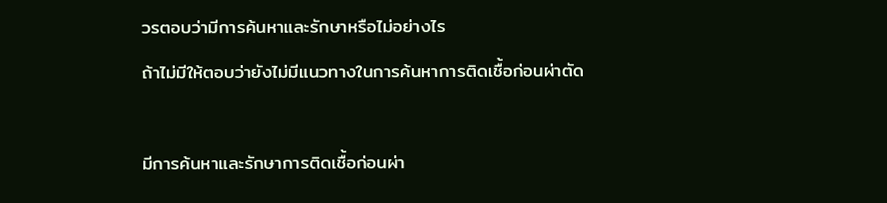วรตอบว่ามีการค้นหาและรักษาหรือไม่อย่างไร

ถ้าไม่มีให้ตอบว่ายังไม่มีแนวทางในการค้นหาการติดเชื้อก่อนผ่าตัด



มีการค้นหาและรักษาการติดเชื้อก่อนผ่า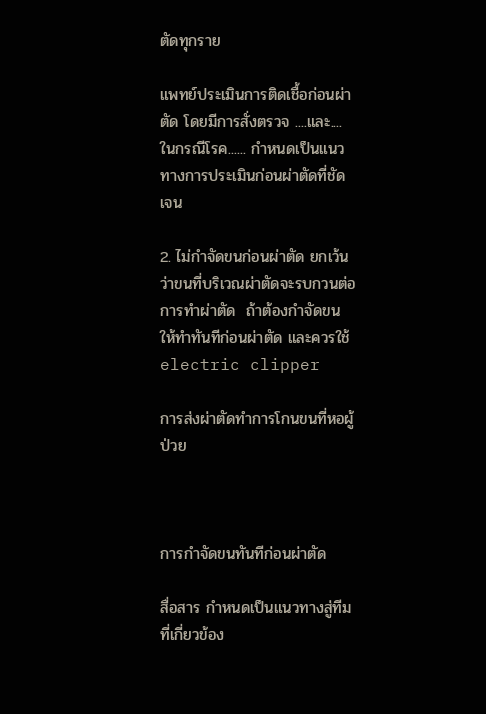ตัดทุกราย

แพทย์ประเมินการติดเชื้อก่อนผ่าตัด โดยมีการสั่งตรวจ ....และ....ในกรณีโรค...... กำหนดเป็นแนวทางการประเมินก่อนผ่าตัดที่ชัดเจน

2. ไม่กำจัดขนก่อนผ่าตัด ยกเว้นว่าขนที่บริเวณผ่าตัดจะรบกวนต่อการทำผ่าตัด  ถ้าต้องกำจัดขน ให้ทำทันทีก่อนผ่าตัด และควรใช้ electric clipper

การส่งผ่าตัดทำการโกนขนที่หอผู้ป่วย



การกำจัดขนทันทีก่อนผ่าตัด

สื่อสาร กำหนดเป็นแนวทางสู่ทีมที่เกี่ยวข้อง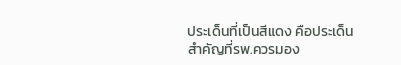ประเด็นที่เป็นสีแดง คือประเด็นสำคัญที่รพ.ควรมอง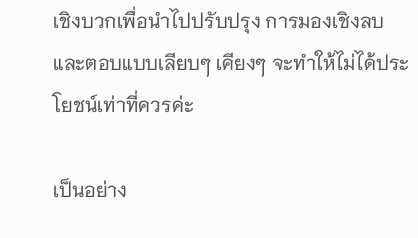เชิงบวกเพื่อนำไปปรับปรุง การมองเชิงลบและตอบแบบเลียบๆ เคียงๆ จะทำให้ไม่ได้ประโยชน์เท่าที่ควรค่ะ

เป็นอย่าง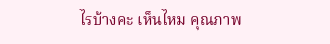ไรบ้างคะ เห็นไหม คุณภาพ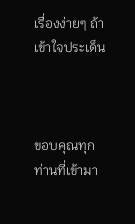เรื่องง่ายๆ ถ้าเข้าใจประเด็น



ขอบคุณทุกท่านที่เข้ามา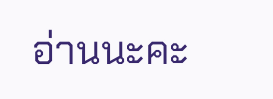อ่านนะคะ